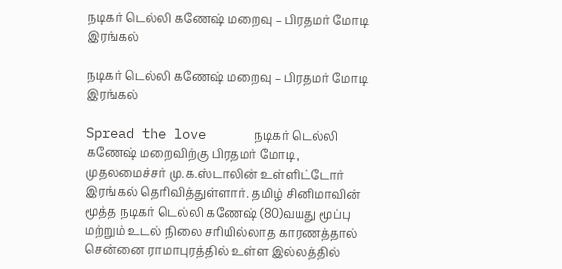நடிகர் டெல்லி கணேஷ் மறைவு – பிரதமர் மோடி இரங்கல்

நடிகர் டெல்லி கணேஷ் மறைவு – பிரதமர் மோடி இரங்கல்

Spread the love      நடிகர் டெல்லி கணேஷ் மறைவிற்கு பிரதமர் மோடி, முதலமைச்சர் மு.க.ஸ்டாலின் உள்ளிட்டோர் இரங்கல் தெரிவித்துள்ளார். தமிழ் சினிமாவின் மூத்த நடிகர் டெல்லி கணேஷ் (80)வயது மூப்பு மற்றும் உடல் நிலை சரியில்லாத காரணத்தால் சென்னை ராமாபுரத்தில் உள்ள இல்லத்தில்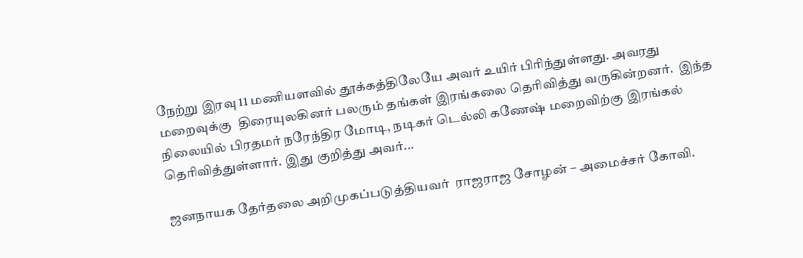நேற்று இரவு 11 மணியளவில் தூக்கத்திலேயே அவர் உயிர் பிரிந்துள்ளது. அவரது மறைவுக்கு  திரையுலகினர் பலரும் தங்கள் இரங்கலை தெரிவித்து வருகின்றனர்.  இந்த நிலையில் பிரதமர் நரேந்திர மோடி, நடிகர் டெல்லி கணேஷ் மறைவிற்கு இரங்கல் தெரிவித்துள்ளார். இது குறித்து அவர்...

ஜனநாயக தேர்தலை அறிமுகப்படுத்தியவர்  ராஜராஜ சோழன் – அமைச்சர் கோவி.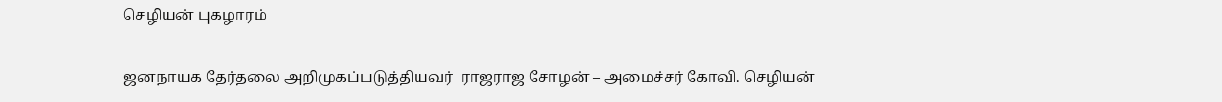செழியன் புகழாரம்

ஜனநாயக தேர்தலை அறிமுகப்படுத்தியவர்  ராஜராஜ சோழன் – அமைச்சர் கோவி. செழியன்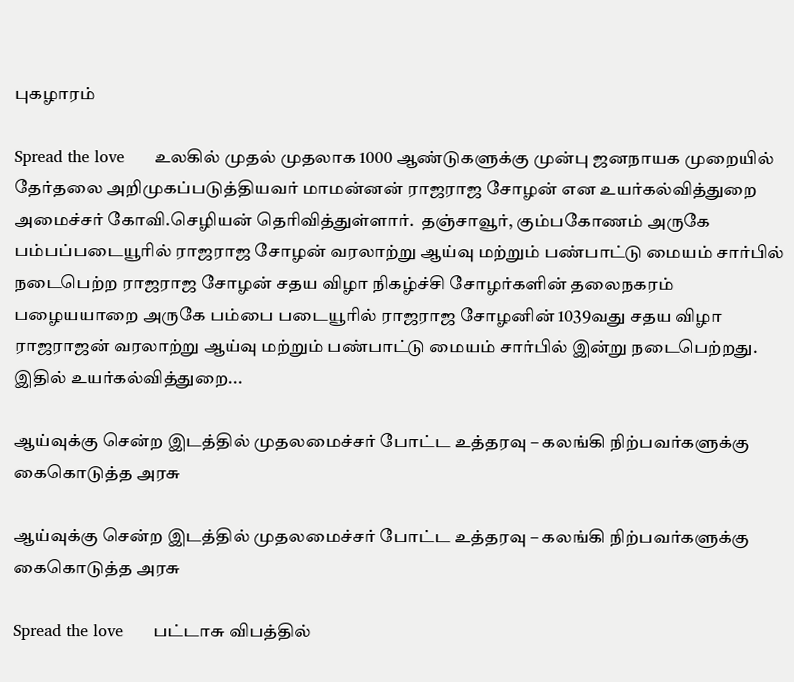புகழாரம்

Spread the love      உலகில் முதல் முதலாக 1000 ஆண்டுகளுக்கு முன்பு ஜனநாயக முறையில் தேர்தலை அறிமுகப்படுத்தியவர் மாமன்னன் ராஜராஜ சோழன் என உயர்கல்வித்துறை அமைச்சர் கோவி.செழியன் தெரிவித்துள்ளார்.  தஞ்சாவூர், கும்பகோணம் அருகே பம்பப்படையூரில் ராஜராஜ சோழன் வரலாற்று ஆய்வு மற்றும் பண்பாட்டு மையம் சார்பில் நடைபெற்ற ராஜராஜ சோழன் சதய விழா நிகழ்ச்சி சோழர்களின் தலைநகரம் பழையயாறை அருகே பம்பை படையூரில் ராஜராஜ சோழனின் 1039வது சதய விழா ராஜராஜன் வரலாற்று ஆய்வு மற்றும் பண்பாட்டு மையம் சார்பில் இன்று நடைபெற்றது. இதில் உயர்கல்வித்துறை...

ஆய்வுக்கு சென்ற இடத்தில் முதலமைச்சர் போட்ட உத்தரவு – கலங்கி நிற்பவர்களுக்கு கைகொடுத்த அரசு

ஆய்வுக்கு சென்ற இடத்தில் முதலமைச்சர் போட்ட உத்தரவு – கலங்கி நிற்பவர்களுக்கு கைகொடுத்த அரசு

Spread the love      பட்டாசு விபத்தில்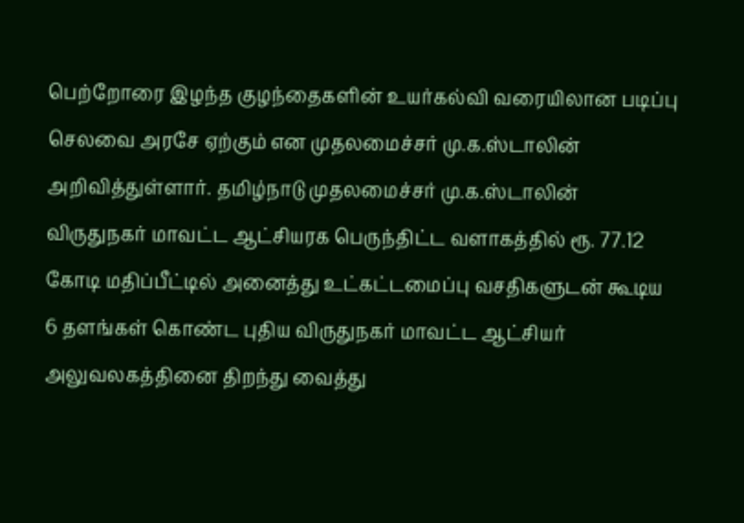பெற்றோரை இழந்த குழந்தைகளின் உயர்கல்வி வரையிலான படிப்பு செலவை அரசே ஏற்கும் என முதலமைச்சர் மு.க.ஸ்டாலின் அறிவித்துள்ளார். தமிழ்நாடு முதலமைச்சர் மு.க.ஸ்டாலின் விருதுநகர் மாவட்ட ஆட்சியரக பெருந்திட்ட வளாகத்தில் ரூ. 77.12 கோடி மதிப்பீட்டில் அனைத்து உட்கட்டமைப்பு வசதிகளுடன் கூடிய 6 தளங்கள் கொண்ட புதிய விருதுநகர் மாவட்ட ஆட்சியர் அலுவலகத்தினை திறந்து வைத்து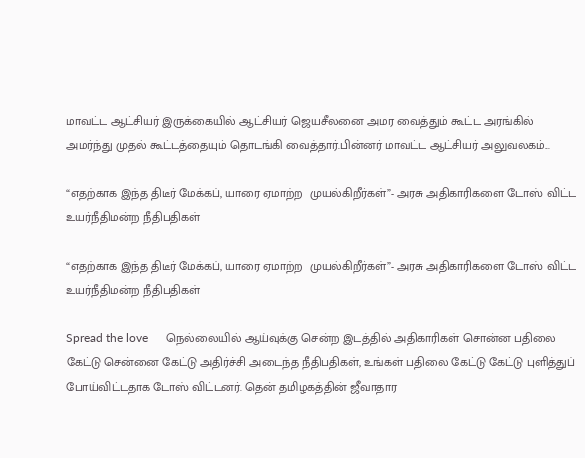மாவட்ட ஆட்சியர் இருக்கையில் ஆட்சியர் ஜெயசீலனை அமர வைத்தும் கூட்ட அரங்கில் அமர்ந்து முதல் கூட்டத்தையும் தொடங்கி வைத்தார்.பின்னர் மாவட்ட ஆட்சியர் அலுவலகம்...

“எதற்காக இந்த திடீர் மேக்கப், யாரை ஏமாற்ற  முயல்கிறீர்கள்”- அரசு அதிகாரிகளை டோஸ் விட்ட உயர்நீதிமன்ற நீதிபதிகள்

“எதற்காக இந்த திடீர் மேக்கப், யாரை ஏமாற்ற  முயல்கிறீர்கள்”- அரசு அதிகாரிகளை டோஸ் விட்ட உயர்நீதிமன்ற நீதிபதிகள்

Spread the love      நெல்லையில் ஆய்வுக்கு சென்ற இடத்தில் அதிகாரிகள் சொன்ன பதிலை கேட்டு சென்னை கேட்டு அதிர்ச்சி அடைந்த நீதிபதிகள், உங்கள் பதிலை கேட்டு கேட்டு புளித்துப் போய்விட்டதாக டோஸ் விட்டனர். தென் தமிழகத்தின் ஜீவாதார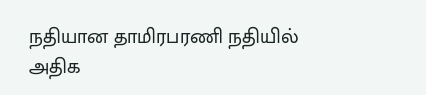நதியான தாமிரபரணி நதியில் அதிக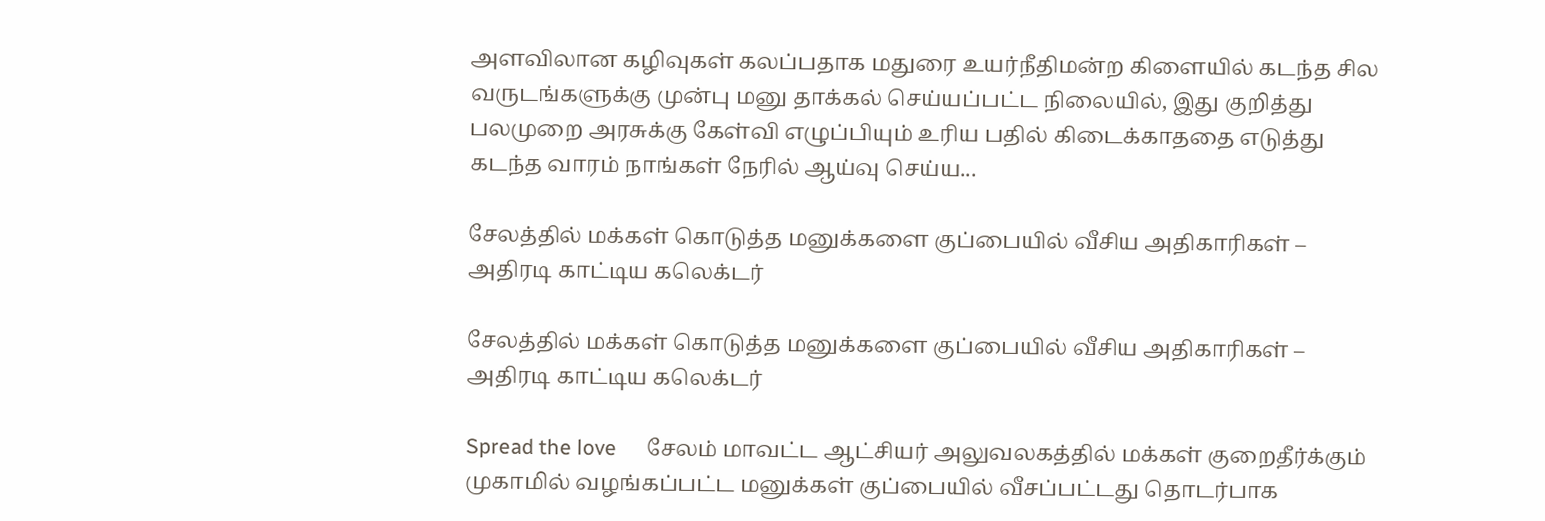அளவிலான கழிவுகள் கலப்பதாக மதுரை உயர்நீதிமன்ற கிளையில் கடந்த சில வருடங்களுக்கு முன்பு மனு தாக்கல் செய்யப்பட்ட நிலையில், இது குறித்து பலமுறை அரசுக்கு கேள்வி எழுப்பியும் உரிய பதில் கிடைக்காததை எடுத்து கடந்த வாரம் நாங்கள் நேரில் ஆய்வு செய்ய...

சேலத்தில் மக்கள் கொடுத்த மனுக்களை குப்பையில் வீசிய அதிகாரிகள் – அதிரடி காட்டிய கலெக்டர்

சேலத்தில் மக்கள் கொடுத்த மனுக்களை குப்பையில் வீசிய அதிகாரிகள் – அதிரடி காட்டிய கலெக்டர்

Spread the love      சேலம் மாவட்ட ஆட்சியர் அலுவலகத்தில் மக்கள் குறைதீர்க்கும் முகாமில் வழங்கப்பட்ட மனுக்கள் குப்பையில் வீசப்பட்டது தொடர்பாக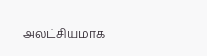அலட்சியமாக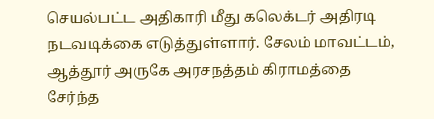செயல்பட்ட அதிகாரி மீது கலெக்டர் அதிரடி  நடவடிக்கை எடுத்துள்ளார். சேலம் மாவட்டம், ஆத்தூர் அருகே அரசநத்தம் கிராமத்தை சேர்ந்த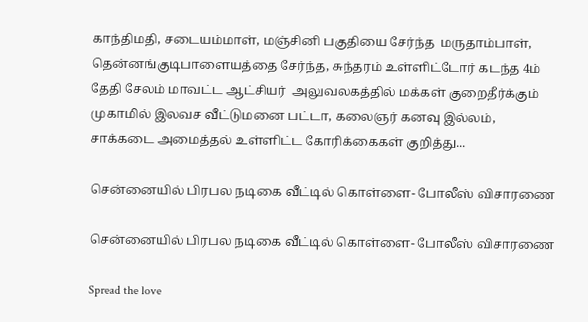காந்திமதி, சடையம்மாள், மஞ்சினி பகுதியை சேர்ந்த  மருதாம்பாள், தென்னங்குடிபாளையத்தை சேர்ந்த, சுந்தரம் உள்ளிட்டோர் கடந்த 4ம் தேதி சேலம் மாவட்ட ஆட்சியர்  அலுவலகத்தில் மக்கள் குறைதீர்க்கும் முகாமில் இலவச வீட்டுமனை பட்டா, கலைஞர் கனவு இல்லம், சாக்கடை அமைத்தல் உள்ளிட்ட கோரிக்கைகள் குறித்து...

சென்னையில் பிரபல நடிகை வீட்டில் கொள்ளை- போலீஸ் விசாரணை

சென்னையில் பிரபல நடிகை வீட்டில் கொள்ளை- போலீஸ் விசாரணை

Spread the love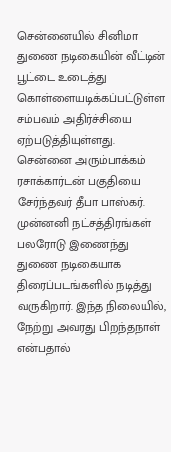சென்னையில் சினிமா துணை நடிகையின் வீட்டின் பூட்டை உடைத்து கொள்ளையடிக்கப்பட்டுள்ள சம்பவம் அதிர்ச்சியை ஏற்படுத்தியுள்ளது. சென்னை அரும்பாக்கம் ரசாக்கார்டன் பகுதியை சேர்ந்தவர் தீபா பாஸ்கர். முன்னனி நட்சத்திரங்கள் பலரோடு இணைந்து துணை நடிகையாக திரைப்படங்களில் நடித்து வருகிறார். இந்த நிலையில், நேற்று அவரது பிறந்தநாள் என்பதால்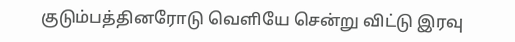குடும்பத்தினரோடு வெளியே சென்று விட்டு இரவு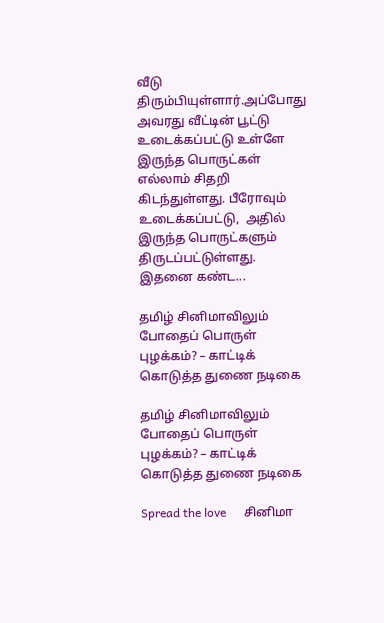வீடு திரும்பியுள்ளார்.அப்போது அவரது வீட்டின் பூட்டு உடைக்கப்பட்டு உள்ளே இருந்த பொருட்கள் எல்லாம் சிதறி கிடந்துள்ளது. பீரோவும் உடைக்கப்பட்டு,  அதில் இருந்த பொருட்களும் திருடப்பட்டுள்ளது. இதனை கண்ட...

தமிழ் சினிமாவிலும் போதைப் பொருள் புழக்கம்? – காட்டிக் கொடுத்த துணை நடிகை

தமிழ் சினிமாவிலும் போதைப் பொருள் புழக்கம்? – காட்டிக் கொடுத்த துணை நடிகை

Spread the love      சினிமா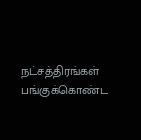நட்சத்திரங்கள் பங்குக்கொண்ட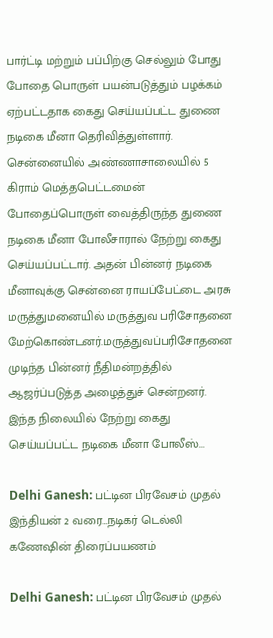பார்ட்டி மற்றும் பப்பிற்கு செல்லும் போது போதை பொருள் பயன்படுத்தும் பழக்கம் ஏற்பட்டதாக கைது செய்யப்பட்ட துணை நடிகை மீனா தெரிவித்துள்ளார். சென்னையில் அண்ணாசாலையில் 5 கிராம் மெத்தபெட்டமைன் போதைப்பொருள் வைத்திருந்த துணை நடிகை மீனா போலீசாரால் நேற்று கைது செய்யப்பட்டார். அதன் பின்னர் நடிகை மீனாவுக்கு சென்னை ராயப்பேட்டை அரசு மருத்துமனையில் மருத்துவ பரிசோதனை மேற்கொண்டனர்.மருத்துவப்பரிசோதனை முடிந்த பின்னர் நீதிமன்றத்தில் ஆஜர்ப்படுத்த அழைத்துச் சென்றனர். இந்த நிலையில் நேற்று கைது செய்யப்பட்ட நடிகை மீனா போலீஸ்...

Delhi Ganesh: பட்டின பிரவேசம் முதல் இந்தியன் 2 வரை…நடிகர் டெல்லி கணேஷின் திரைப்பயணம்

Delhi Ganesh: பட்டின பிரவேசம் முதல்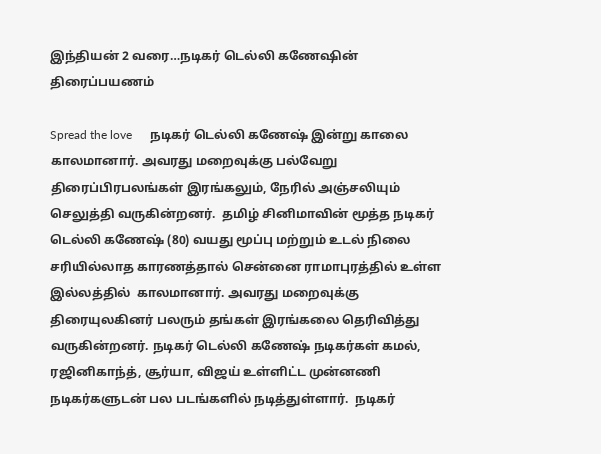இந்தியன் 2 வரை…நடிகர் டெல்லி கணேஷின் திரைப்பயணம்

Spread the love      நடிகர் டெல்லி கணேஷ் இன்று காலை காலமானார். அவரது மறைவுக்கு பல்வேறு திரைப்பிரபலங்கள் இரங்கலும், நேரில் அஞ்சலியும் செலுத்தி வருகின்றனர்.  தமிழ் சினிமாவின் மூத்த நடிகர் டெல்லி கணேஷ் (80) வயது மூப்பு மற்றும் உடல் நிலை சரியில்லாத காரணத்தால் சென்னை ராமாபுரத்தில் உள்ள இல்லத்தில்  காலமானார். அவரது மறைவுக்கு  திரையுலகினர் பலரும் தங்கள் இரங்கலை தெரிவித்து வருகின்றனர். நடிகர் டெல்லி கணேஷ் நடிகர்கள் கமல், ரஜினிகாந்த், சூர்யா, விஜய் உள்ளிட்ட முன்னணி நடிகர்களுடன் பல படங்களில் நடித்துள்ளார்.  நடிகர்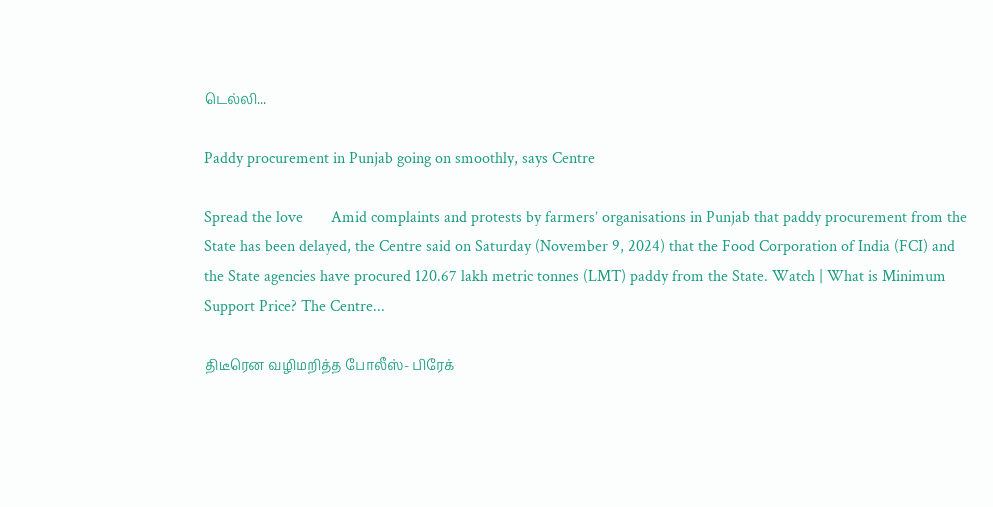டெல்லி...

Paddy procurement in Punjab going on smoothly, says Centre

Spread the love       Amid complaints and protests by farmers’ organisations in Punjab that paddy procurement from the State has been delayed, the Centre said on Saturday (November 9, 2024) that the Food Corporation of India (FCI) and the State agencies have procured 120.67 lakh metric tonnes (LMT) paddy from the State. Watch | What is Minimum Support Price? The Centre...

திடீரென வழிமறித்த போலீஸ்- பிரேக்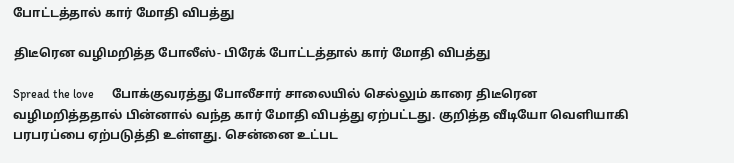போட்டத்தால் கார் மோதி விபத்து

திடீரென வழிமறித்த போலீஸ்- பிரேக் போட்டத்தால் கார் மோதி விபத்து

Spread the love      போக்குவரத்து போலீசார் சாலையில் செல்லும் காரை திடீரென வழிமறித்ததால் பின்னால் வந்த கார் மோதி விபத்து ஏற்பட்டது. குறித்த வீடியோ வெளியாகி பரபரப்பை ஏற்படுத்தி உள்ளது. சென்னை உட்பட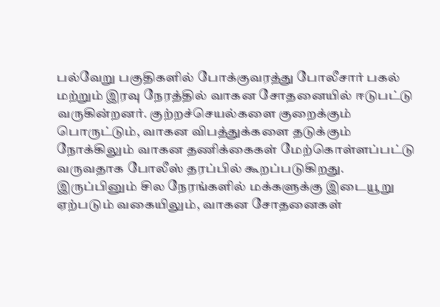பல்வேறு பகுதிகளில் போக்குவரத்து போலீசார் பகல் மற்றும் இரவு நேரத்தில் வாகன சோதனையில் ஈடுபட்டு வருகின்றனர். குற்றச்செயல்களை குறைக்கும் பொருட்டும், வாகன விபத்துக்களை தடுக்கும் நோக்கிலும் வாகன தணிக்கைகள் மேற்கொள்ளப்பட்டு வருவதாக போலீஸ் தரப்பில் கூறப்படுகிறது. இருப்பினும் சில நேரங்களில் மக்களுக்கு இடையூறு ஏற்படும் வகையிலும், வாகன சோதனைகள்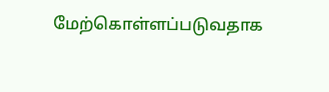மேற்கொள்ளப்படுவதாக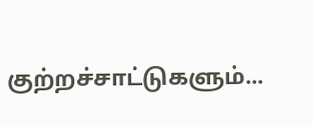குற்றச்சாட்டுகளும்...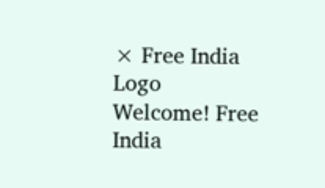× Free India Logo
Welcome! Free India